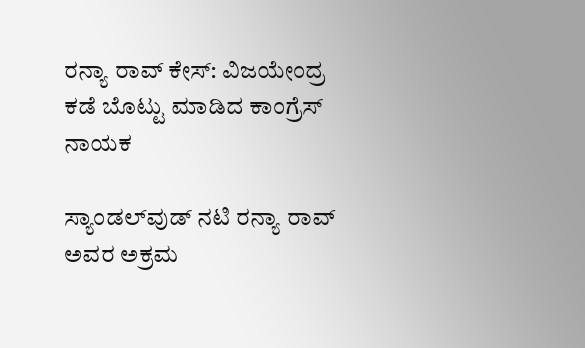ರನ್ಯಾ ರಾವ್‌ ಕೇಸ್‌: ವಿಜಯೇಂದ್ರ ಕಡೆ ಬೊಟ್ಟು ಮಾಡಿದ ಕಾಂಗ್ರೆಸ್‌ ನಾಯಕ

ಸ್ಯಾಂಡಲ್‌ವುಡ್‌ ನಟಿ ರನ್ಯಾ ರಾವ್‌ ಅವರ ಅಕ್ರಮ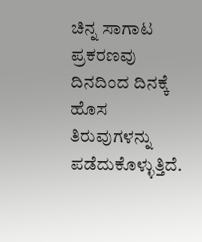ಚಿನ್ನ ಸಾಗಾಟ ಪ್ರಕರಣವು ದಿನದಿಂದ ದಿನಕ್ಕೆ ಹೊಸ ತಿರುವುಗಳನ್ನು ಪಡೆದುಕೊಳ್ಳುತ್ತಿದೆ.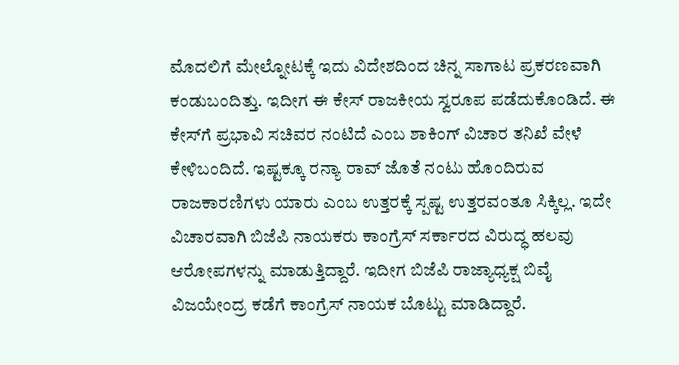ಮೊದಲಿಗೆ ಮೇಲ್ನೋಟಕ್ಕೆ ಇದು ವಿದೇಶದಿಂದ ಚಿನ್ನ ಸಾಗಾಟ ಪ್ರಕರಣವಾಗಿ ಕಂಡುಬಂದಿತ್ತು. ಇದೀಗ ಈ ಕೇಸ್‌ ರಾಜಕೀಯ ಸ್ವರೂಪ ಪಡೆದುಕೊಂಡಿದೆ. ಈ ಕೇಸ್‌ಗೆ ಪ್ರಭಾವಿ ಸಚಿವರ ನಂಟಿದೆ ಎಂಬ ಶಾಕಿಂಗ್‌ ವಿಚಾರ ತನಿಖೆ ವೇಳೆ ಕೇಳಿಬಂದಿದೆ. ಇಷ್ಟಕ್ಕೂ ರನ್ಯಾ ರಾವ್‌ ಜೊತೆ ನಂಟು ಹೊಂದಿರುವ ರಾಜಕಾರಣಿಗಳು ಯಾರು ಎಂಬ ಉತ್ತರಕ್ಕೆ ಸ್ಪಷ್ಟ ಉತ್ತರವಂತೂ ಸಿಕ್ಕಿಲ್ಲ. ಇದೇ ವಿಚಾರವಾಗಿ ಬಿಜೆಪಿ ನಾಯಕರು ಕಾಂಗ್ರೆಸ್‌ ಸರ್ಕಾರದ ವಿರುದ್ಧ ಹಲವು ಆರೋಪಗಳನ್ನು ಮಾಡುತ್ತಿದ್ದಾರೆ. ಇದೀಗ ಬಿಜೆಪಿ ರಾಜ್ಯಾಧ್ಯಕ್ಷ ಬಿವೈ ವಿಜಯೇಂದ್ರ ಕಡೆಗೆ ಕಾಂಗ್ರೆಸ್‌ ನಾಯಕ ಬೊಟ್ಟು ಮಾಡಿದ್ದಾರೆ.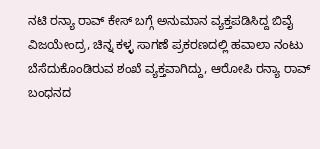ನಟಿ ರನ್ಯಾ ರಾವ್ ಕೇಸ್‌ ಬಗ್ಗೆ ಅನುಮಾನ ವ್ಯಕ್ತಪಡಿಸಿದ್ದ ಬಿವೈ ವಿಜಯೇಂದ್ರ, ಚಿನ್ನ ಕಳ್ಳ ಸಾಗಣೆ ಪ್ರಕರಣದಲ್ಲಿ ಹವಾಲಾ ನಂಟು ಬೆಸೆದುಕೊಂಡಿರುವ ಶಂಖೆ ವ್ಯಕ್ತವಾಗಿದ್ದು, ಆರೋಪಿ ರನ್ಯಾ ರಾವ್ ಬಂಧನದ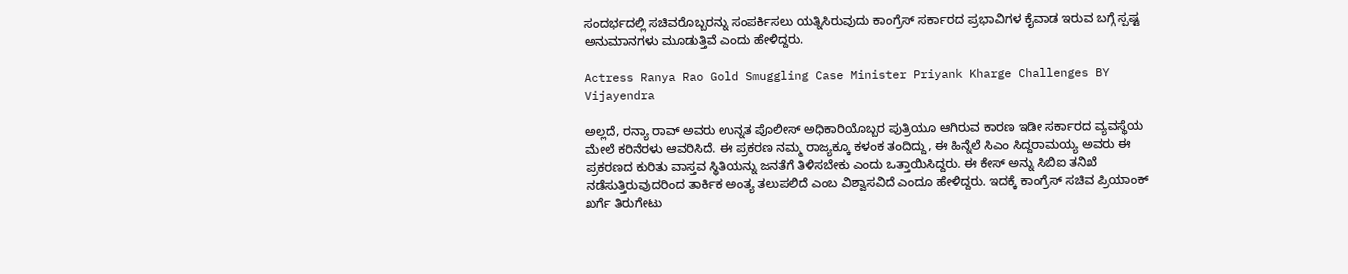ಸಂದರ್ಭದಲ್ಲಿ ಸಚಿವರೊಬ್ಬರನ್ನು ಸಂಪರ್ಕಿಸಲು ಯತ್ನಿಸಿರುವುದು ಕಾಂಗ್ರೆಸ್‌ ಸರ್ಕಾರದ ಪ್ರಭಾವಿಗಳ ಕೈವಾಡ ಇರುವ ಬಗ್ಗೆ ಸ್ಪಷ್ಟ ಅನುಮಾನಗಳು ಮೂಡುತ್ತಿವೆ ಎಂದು ಹೇಳಿದ್ದರು.

Actress Ranya Rao Gold Smuggling Case Minister Priyank Kharge Challenges BY Vijayendra

ಅಲ್ಲದೆ, ರನ್ಯಾ ರಾವ್ ಅವರು ಉನ್ನತ ಪೊಲೀಸ್ ಅಧಿಕಾರಿಯೊಬ್ಬರ ಪುತ್ರಿಯೂ ಆಗಿರುವ ಕಾರಣ ಇಡೀ ಸರ್ಕಾರದ ವ್ಯವಸ್ಥೆಯ ಮೇಲೆ ಕರಿನೆರಳು ಆವರಿಸಿದೆ. ಈ ಪ್ರಕರಣ ನಮ್ಮ ರಾಜ್ಯಕ್ಕೂ ಕಳಂಕ ತಂದಿದ್ದು, ಈ ಹಿನ್ನೆಲೆ ಸಿಎಂ ಸಿದ್ದರಾಮಯ್ಯ ಅವರು ಈ ಪ್ರಕರಣದ ಕುರಿತು ವಾಸ್ತವ ಸ್ಥಿತಿಯನ್ನು ಜನತೆಗೆ ತಿಳಿಸಬೇಕು ಎಂದು ಒತ್ತಾಯಿಸಿದ್ದರು. ಈ ಕೇಸ್‌ ಅನ್ನು ಸಿಬಿಐ ತನಿಖೆ ನಡೆಸುತ್ತಿರುವುದರಿಂದ ತಾರ್ಕಿಕ ಅಂತ್ಯ ತಲುಪಲಿದೆ ಎಂಬ ವಿಶ್ವಾಸವಿದೆ ಎಂದೂ ಹೇಳಿದ್ದರು. ಇದಕ್ಕೆ ಕಾಂಗ್ರೆಸ್‌ ಸಚಿವ ಪ್ರಿಯಾಂಕ್‌ ಖರ್ಗೆ ತಿರುಗೇಟು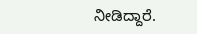ನೀಡಿದ್ದಾರೆ.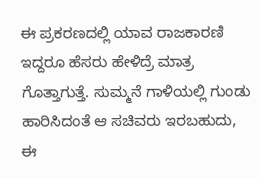ಈ ಪ್ರಕರಣದಲ್ಲಿ ಯಾವ ರಾಜಕಾರಣಿ ಇದ್ದರೂ ಹೆಸರು ಹೇಳಿದ್ರೆ ಮಾತ್ರ ಗೊತ್ತಾಗುತ್ತೆ. ಸುಮ್ಮನೆ ಗಾಳಿಯಲ್ಲಿ ಗುಂಡು ಹಾರಿಸಿದಂತೆ ಆ ಸಚಿವರು ಇರಬಹುದು, ಈ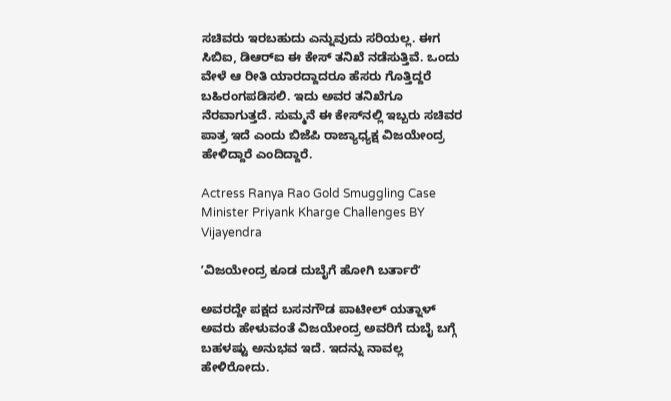ಸಚಿವರು ಇರಬಹುದು ಎನ್ನುವುದು ಸರಿಯಲ್ಲ. ಈಗ ಸಿಬಿಐ, ಡಿಆರ್‌ಐ ಈ ಕೇಸ್‌ ತನಿಖೆ ನಡೆಸುತ್ತಿವೆ. ಒಂದು ವೇಳೆ ಆ ರೀತಿ ಯಾರದ್ದಾದರೂ ಹೆಸರು ಗೊತ್ತಿದ್ದರೆ ಬಹಿರಂಗಪಡಿಸಲಿ. ಇದು ಅವರ ತನಿಖೆಗೂ ನೆರವಾಗುತ್ತದೆ. ಸುಮ್ಮನೆ ಈ ಕೇಸ್‌ನಲ್ಲಿ ಇಬ್ಬರು ಸಚಿವರ ಪಾತ್ರ ಇದೆ ಎಂದು ಬಿಜೆಪಿ ರಾಜ್ಯಾಧ್ಯಕ್ಷ ವಿಜಯೇಂದ್ರ ಹೇಳಿದ್ದಾರೆ ಎಂದಿದ್ದಾರೆ.

Actress Ranya Rao Gold Smuggling Case Minister Priyank Kharge Challenges BY Vijayendra

ʼವಿಜಯೇಂದ್ರ ಕೂಡ ದುಬೈಗೆ ಹೋಗಿ ಬರ್ತಾರೆʼ

ಅವರದ್ದೇ ಪಕ್ಷದ ಬಸನಗೌಡ ಪಾಟೀಲ್‌ ಯತ್ನಾಳ್‌ ಅವರು ಹೇಳುವಂತೆ ವಿಜಯೇಂದ್ರ ಅವರಿಗೆ ದುಬೈ ಬಗ್ಗೆ ಬಹಳಷ್ಟು ಅನುಭವ ಇದೆ. ಇದನ್ನು ನಾವಲ್ಲ ಹೇಳಿರೋದು.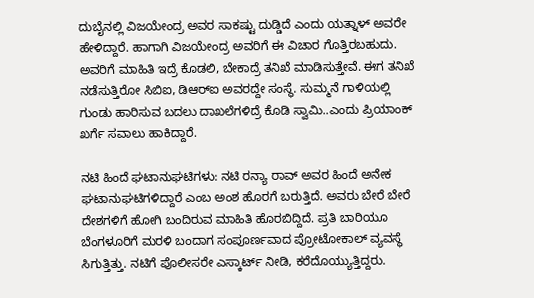ದುಬೈನಲ್ಲಿ ವಿಜಯೇಂದ್ರ ಅವರ ಸಾಕಷ್ಟು ದುಡ್ಡಿದೆ ಎಂದು ಯತ್ನಾಳ್‌ ಅವರೇ ಹೇಳಿದ್ದಾರೆ. ಹಾಗಾಗಿ ವಿಜಯೇಂದ್ರ ಅವರಿಗೆ ಈ ವಿಚಾರ ಗೊತ್ತಿರಬಹುದು. ಅವರಿಗೆ ಮಾಹಿತಿ ಇದ್ರೆ ಕೊಡಲಿ, ಬೇಕಾದ್ರೆ ತನಿಖೆ ಮಾಡಿಸುತ್ತೇವೆ. ಈಗ ತನಿಖೆ ನಡೆಸುತ್ತಿರೋ ಸಿಬಿಐ, ಡಿಆರ್‌ಐ ಅವರದ್ದೇ ಸಂಸ್ಥೆ. ಸುಮ್ಮನೆ ಗಾಳಿಯಲ್ಲಿ ಗುಂಡು ಹಾರಿಸುವ ಬದಲು ದಾಖಲೆಗಳಿದ್ರೆ ಕೊಡಿ ಸ್ವಾಮಿ..ಎಂದು ಪ್ರಿಯಾಂಕ್‌ ಖರ್ಗೆ ಸವಾಲು ಹಾಕಿದ್ದಾರೆ.

ನಟಿ ಹಿಂದೆ ಘಟಾನುಘಟಿಗಳು: ನಟಿ ರನ್ಯಾ ರಾವ್ ಅವರ ಹಿಂದೆ ಅನೇಕ ಘಟಾನುಘಟಿಗಳಿದ್ದಾರೆ ಎಂಬ ಅಂಶ ಹೊರಗೆ ಬರುತ್ತಿದೆ. ಅವರು ಬೇರೆ ಬೇರೆ ದೇಶಗಳಿಗೆ ಹೋಗಿ ಬಂದಿರುವ ಮಾಹಿತಿ ಹೊರಬಿದ್ದಿದೆ. ಪ್ರತಿ ಬಾರಿಯೂ ಬೆಂಗಳೂರಿಗೆ ಮರಳಿ ಬಂದಾಗ ಸಂಪೂರ್ಣವಾದ ಪ್ರೋಟೋಕಾಲ್ ವ್ಯವಸ್ಥೆ ಸಿಗುತ್ತಿತ್ತು. ನಟಿಗೆ ಪೊಲೀಸರೇ ಎಸ್ಕಾರ್ಟ್ ನೀಡಿ, ಕರೆದೊಯ್ಯುತ್ತಿದ್ದರು.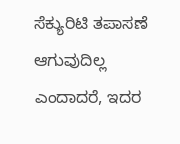ಸೆಕ್ಯುರಿಟಿ ತಪಾಸಣೆ ಆಗುವುದಿಲ್ಲ ಎಂದಾದರೆ, ಇದರ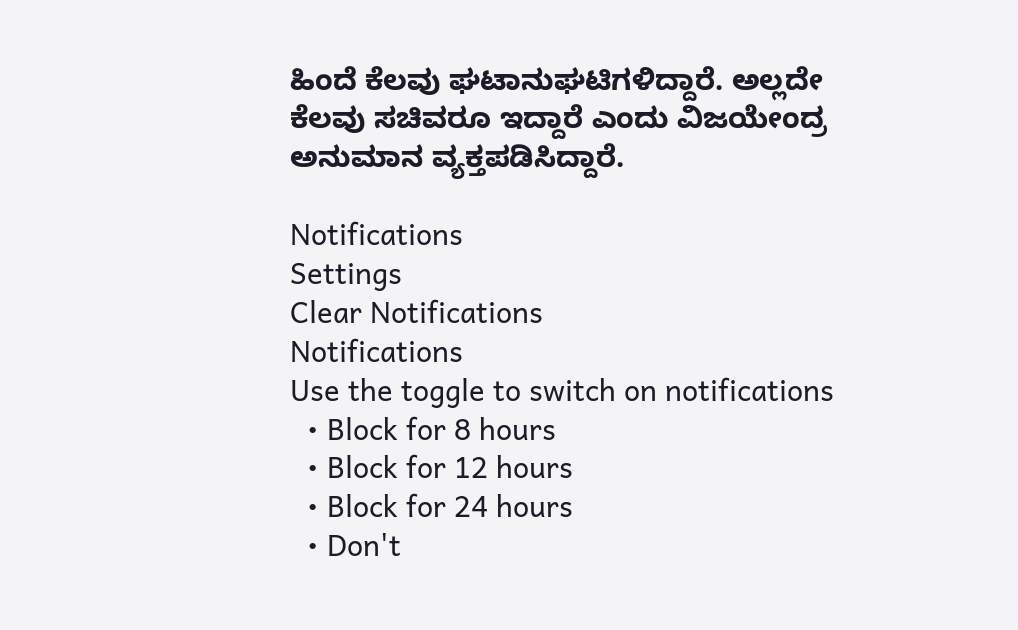ಹಿಂದೆ ಕೆಲವು ಘಟಾನುಘಟಿಗಳಿದ್ದಾರೆ. ಅಲ್ಲದೇ ಕೆಲವು ಸಚಿವರೂ ಇದ್ದಾರೆ ಎಂದು ವಿಜಯೇಂದ್ರ ಅನುಮಾನ ವ್ಯಕ್ತಪಡಿಸಿದ್ದಾರೆ.

Notifications
Settings
Clear Notifications
Notifications
Use the toggle to switch on notifications
  • Block for 8 hours
  • Block for 12 hours
  • Block for 24 hours
  • Don't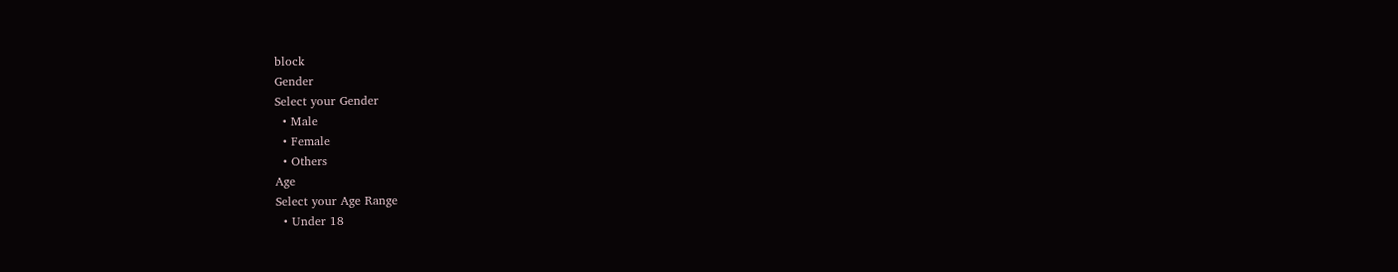block
Gender
Select your Gender
  • Male
  • Female
  • Others
Age
Select your Age Range
  • Under 18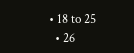• 18 to 25
  • 26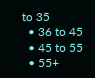to 35
  • 36 to 45
  • 45 to 55
  • 55+